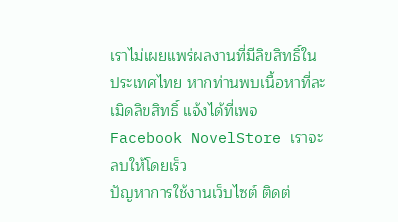เราไม่เผยแพร่ผลงานที่มีลิขสิทธิ์ในประเทศไทย หากท่านพบเนื้อหาที่ละเมิดลิขสิทธิ์ แจ้งได้ที่เพจ Facebook NovelStore เราจะลบให้โดยเร็ว
ปัญหาการใช้งานเว็บไซต์ ติดต่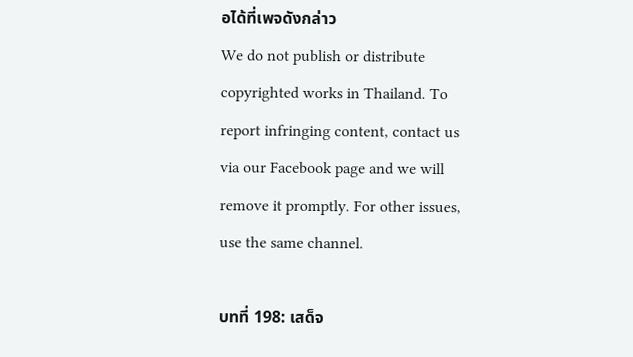อได้ที่เพจดังกล่าว
We do not publish or distribute copyrighted works in Thailand. To report infringing content, contact us via our Facebook page and we will remove it promptly. For other issues, use the same channel.

บทที่ 198: เสด็จ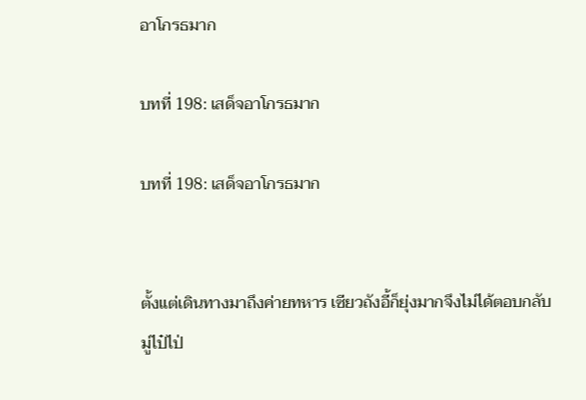อาโกรธมาก

บทที่ 198: เสด็จอาโกรธมาก

บทที่ 198: เสด็จอาโกรธมาก


ตั้งแต่เดินทางมาถึงค่ายทหาร เซียวถังอี้ก็ยุ่งมากจึงไม่ได้ตอบกลับมู่ไป๋ไป่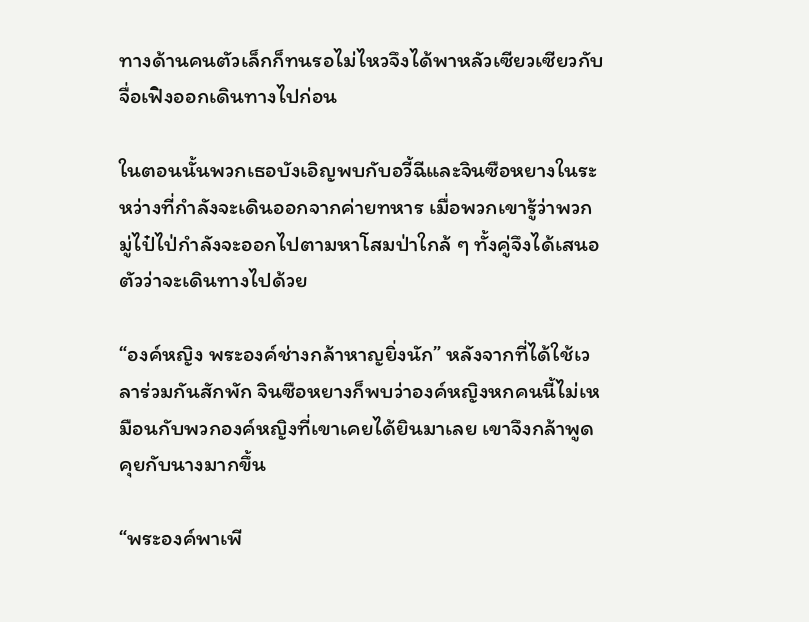ทางด้านคนตัวเล็กก็ทนรอไม่ไหวจึงได้พาหลัวเซียวเซียวกับจื่อเฟิงออกเดินทางไปก่อน

ในตอนนั้นพวกเธอบังเอิญพบกับอวี้ฉีและจินซือหยางในระหว่างที่กำลังจะเดินออกจากค่ายทหาร เมื่อพวกเขารู้ว่าพวกมู่ไป๋ไป่กำลังจะออกไปตามหาโสมป่าใกล้ ๆ ทั้งคู่จึงได้เสนอตัวว่าจะเดินทางไปด้วย

“องค์หญิง พระองค์ช่างกล้าหาญยิ่งนัก” หลังจากที่ได้ใช้เวลาร่วมกันสักพัก จินซือหยางก็พบว่าองค์หญิงหกคนนี้ไม่เหมือนกับพวกองค์หญิงที่เขาเคยได้ยินมาเลย เขาจึงกล้าพูดคุยกับนางมากขึ้น

“พระองค์พาเพี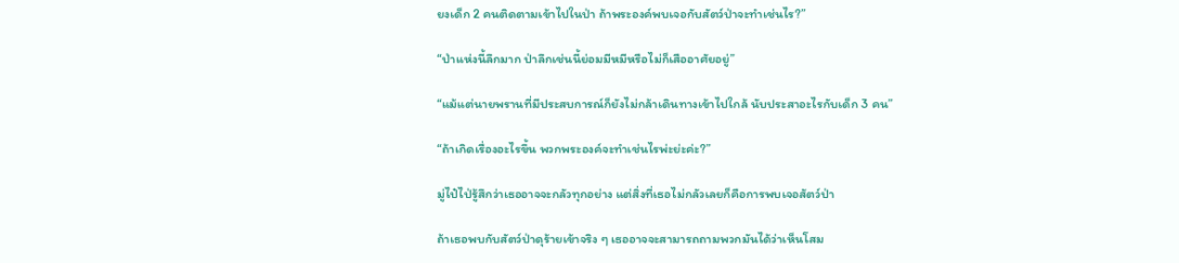ยงเด็ก 2 คนติดตามเข้าไปในป่า ถ้าพระองค์พบเจอกับสัตว์ป่าจะทำเช่นไร?”

“ป่าแห่งนี้ลึกมาก ป่าลึกเช่นนี้ย่อมมีหมีหรือไม่ก็เสืออาศัยอยู่”

“แม้แต่นายพรานที่มีประสบการณ์ก็ยังไม่กล้าเดินทางเข้าไปใกล้ นับประสาอะไรกับเด็ก 3 คน”

“ถ้าเกิดเรื่องอะไรขึ้น พวกพระองค์จะทำเช่นไรพ่ะย่ะค่ะ?”

มู่ไป๋ไป่รู้สึกว่าเธออาจจะกลัวทุกอย่าง แต่สิ่งที่เธอไม่กลัวเลยก็คือการพบเจอสัตว์ป่า

ถ้าเธอพบกับสัตว์ป่าดุร้ายเข้าจริง ๆ เธออาจจะสามารถถามพวกมันได้ว่าเห็นโสม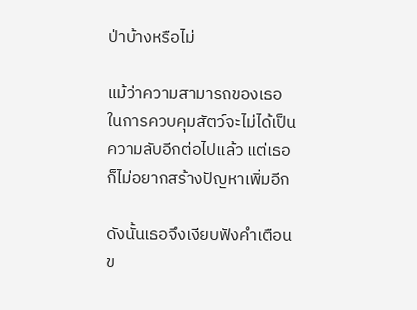ป่าบ้างหรือไม่

แม้ว่าความสามารถของเธอในการควบคุมสัตว์จะไม่ได้เป็นความลับอีกต่อไปแล้ว แต่เธอก็ไม่อยากสร้างปัญหาเพิ่มอีก

ดังนั้นเธอจึงเงียบฟังคำเตือนข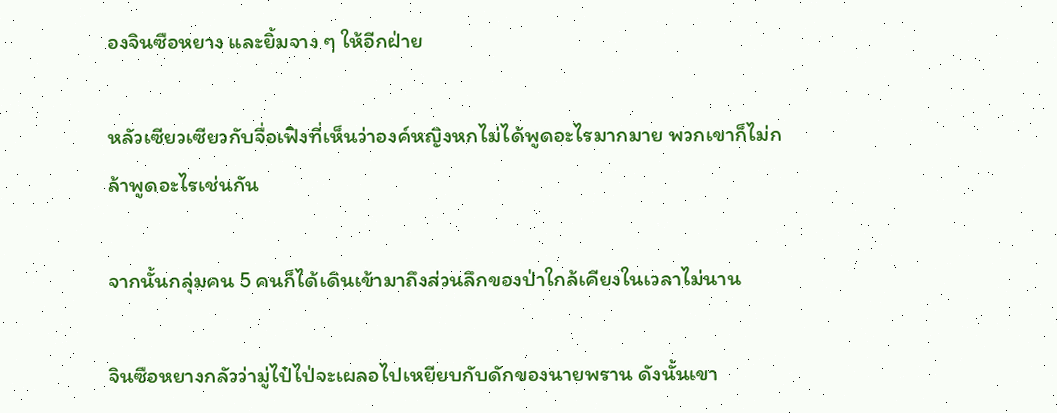องจินซือหยาง และยิ้มจาง ๆ ให้อีกฝ่าย

หลัวเซียวเซียวกับจื่อเฟิงที่เห็นว่าองค์หญิงหกไม่ได้พูดอะไรมากมาย พวกเขาก็ไม่กล้าพูดอะไรเช่นกัน

จากนั้นกลุ่มคน 5 คนก็ได้เดินเข้ามาถึงส่วนลึกของป่าใกล้เคียงในเวลาไม่นาน

จินซือหยางกลัวว่ามู่ไป๋ไป่จะเผลอไปเหยียบกับดักของนายพราน ดังนั้นเขา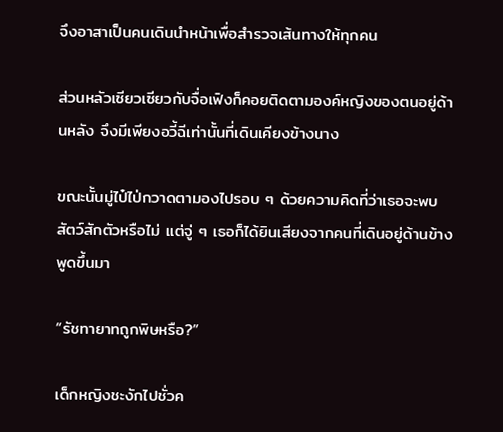จึงอาสาเป็นคนเดินนำหน้าเพื่อสำรวจเส้นทางให้ทุกคน

ส่วนหลัวเซียวเซียวกับจื่อเฟิงก็คอยติดตามองค์หญิงของตนอยู่ด้านหลัง จึงมีเพียงอวี้ฉีเท่านั้นที่เดินเคียงข้างนาง

ขณะนั้นมู่ไป๋ไป่กวาดตามองไปรอบ ๆ ด้วยความคิดที่ว่าเธอจะพบสัตว์สักตัวหรือไม่ แต่จู่ ๆ เธอก็ได้ยินเสียงจากคนที่เดินอยู่ด้านข้างพูดขึ้นมา

“รัชทายาทถูกพิษหรือ?”

เด็กหญิงชะงักไปชั่วค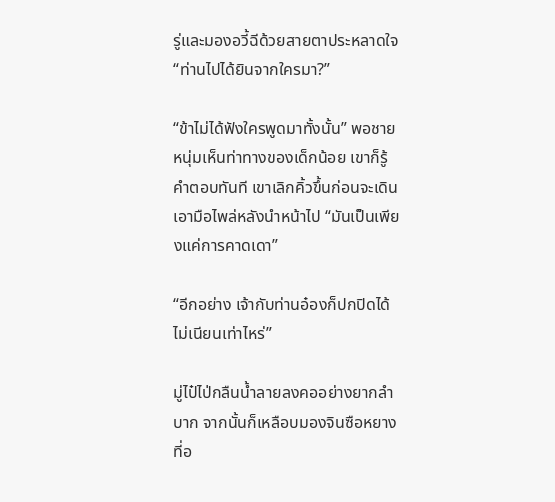รู่และมองอวี้ฉีด้วยสายตาประหลาดใจ “ท่านไปได้ยินจากใครมา?”

“ข้าไม่ได้ฟังใครพูดมาทั้งนั้น” พอชายหนุ่มเห็นท่าทางของเด็กน้อย เขาก็รู้คำตอบทันที เขาเลิกคิ้วขึ้นก่อนจะเดินเอามือไพล่หลังนำหน้าไป “มันเป็นเพียงแค่การคาดเดา”

“อีกอย่าง เจ้ากับท่านอ๋องก็ปกปิดได้ไม่เนียนเท่าไหร่”

มู่ไป๋ไป่กลืนน้ำลายลงคออย่างยากลำบาก จากนั้นก็เหลือบมองจินซือหยางที่อ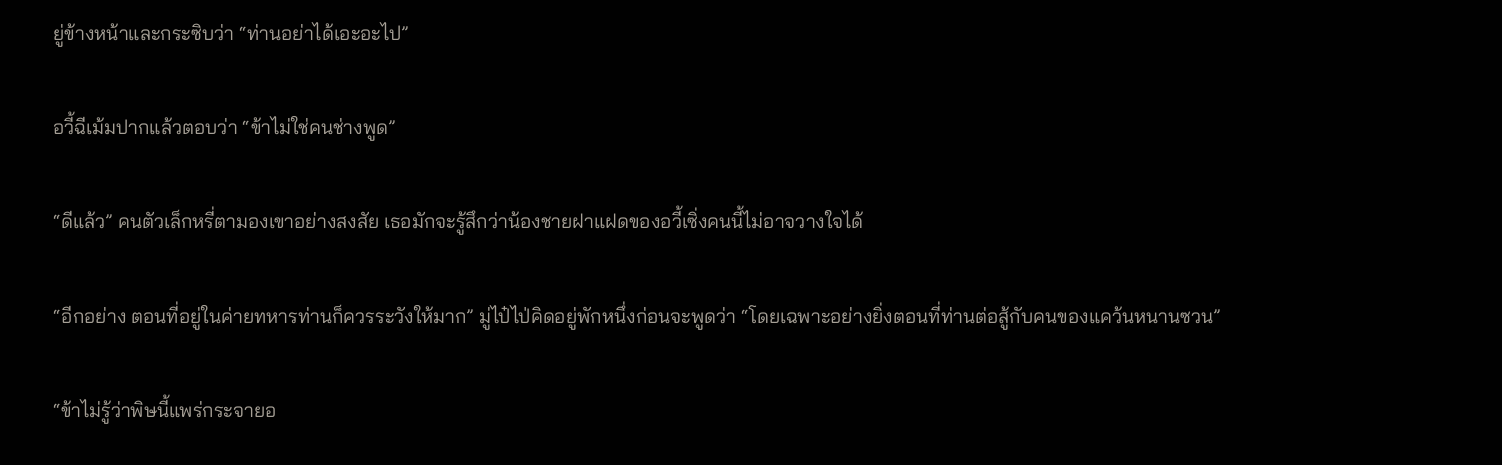ยู่ข้างหน้าและกระซิบว่า “ท่านอย่าได้เอะอะไป”

อวี้ฉีเม้มปากแล้วตอบว่า “ข้าไม่ใช่คนช่างพูด”

“ดีแล้ว” คนตัวเล็กหรี่ตามองเขาอย่างสงสัย เธอมักจะรู้สึกว่าน้องชายฝาแฝดของอวี้เซิ่งคนนี้ไม่อาจวางใจได้

“อีกอย่าง ตอนที่อยู่ในค่ายทหารท่านก็ควรระวังให้มาก” มู่ไป๋ไป่คิดอยู่พักหนึ่งก่อนจะพูดว่า “โดยเฉพาะอย่างยิ่งตอนที่ท่านต่อสู้กับคนของแคว้นหนานซวน”

“ข้าไม่รู้ว่าพิษนี้แพร่กระจายอ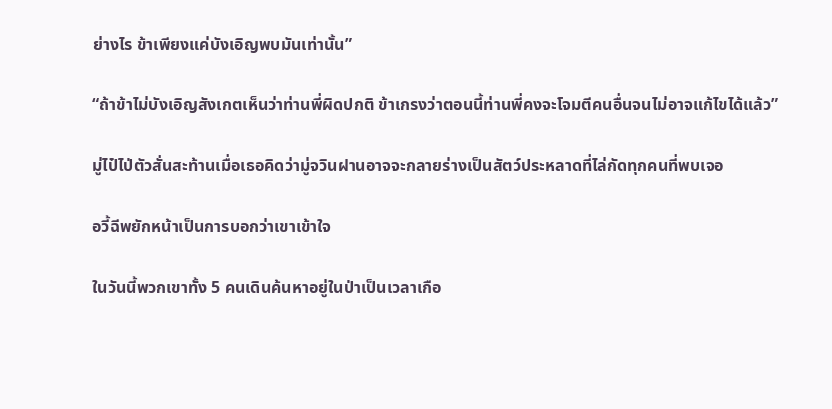ย่างไร ข้าเพียงแค่บังเอิญพบมันเท่านั้น”

“ถ้าข้าไม่บังเอิญสังเกตเห็นว่าท่านพี่ผิดปกติ ข้าเกรงว่าตอนนี้ท่านพี่คงจะโจมตีคนอื่นจนไม่อาจแก้ไขได้แล้ว”

มู่ไป๋ไป่ตัวสั่นสะท้านเมื่อเธอคิดว่ามู่จวินฝานอาจจะกลายร่างเป็นสัตว์ประหลาดที่ไล่กัดทุกคนที่พบเจอ

อวี้ฉีพยักหน้าเป็นการบอกว่าเขาเข้าใจ

ในวันนี้พวกเขาทั้ง 5 คนเดินค้นหาอยู่ในป่าเป็นเวลาเกือ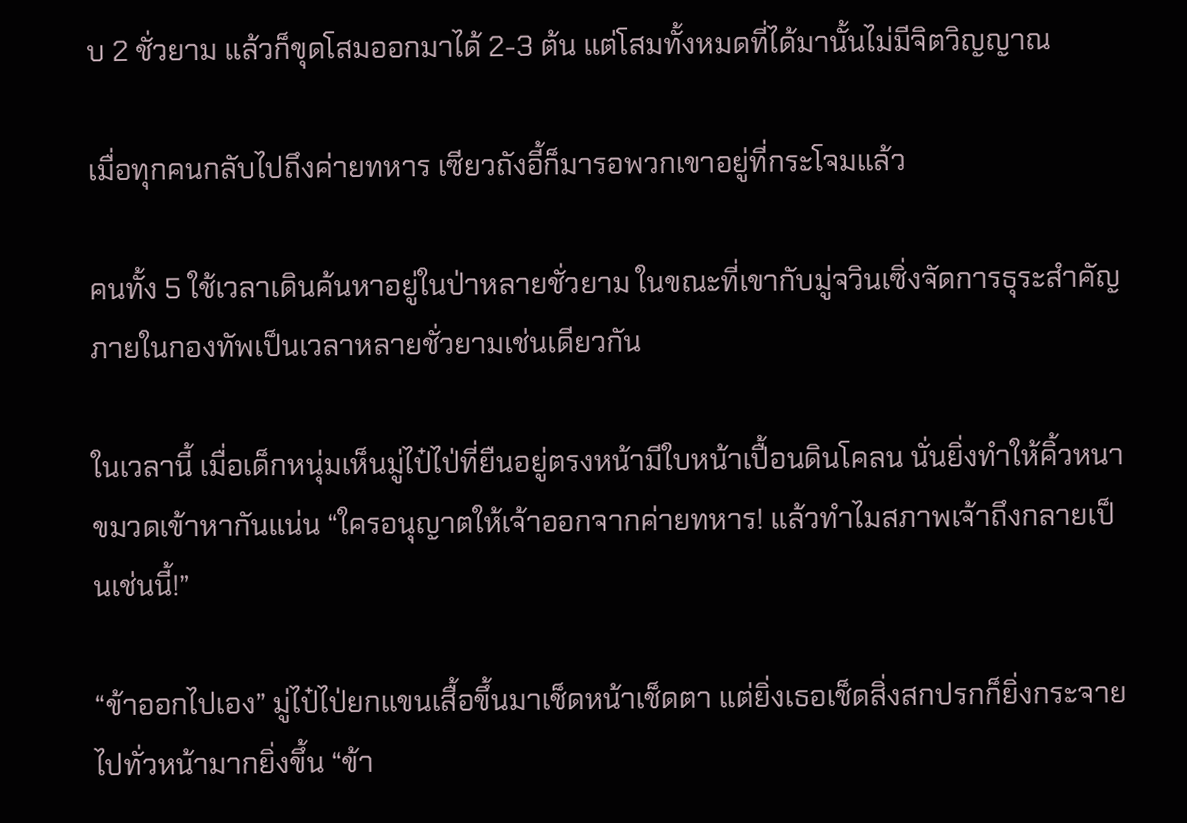บ 2 ชั่วยาม แล้วก็ขุดโสมออกมาได้ 2-3 ต้น แต่โสมทั้งหมดที่ได้มานั้นไม่มีจิตวิญญาณ

เมื่อทุกคนกลับไปถึงค่ายทหาร เซียวถังอี้ก็มารอพวกเขาอยู่ที่กระโจมแล้ว

คนทั้ง 5 ใช้เวลาเดินค้นหาอยู่ในป่าหลายชั่วยาม ในขณะที่เขากับมู่จวินเซิ่งจัดการธุระสำคัญภายในกองทัพเป็นเวลาหลายชั่วยามเช่นเดียวกัน

ในเวลานี้ เมื่อเด็กหนุ่มเห็นมู่ไป๋ไป่ที่ยืนอยู่ตรงหน้ามีใบหน้าเปื้อนดินโคลน นั่นยิ่งทำให้คิ้วหนาขมวดเข้าหากันแน่น “ใครอนุญาตให้เจ้าออกจากค่ายทหาร! แล้วทำไมสภาพเจ้าถึงกลายเป็นเช่นนี้!”

“ข้าออกไปเอง” มู่ไป๋ไป่ยกแขนเสื้อขึ้นมาเช็ดหน้าเช็ดตา แต่ยิ่งเธอเช็ดสิ่งสกปรกก็ยิ่งกระจายไปทั่วหน้ามากยิ่งขึ้น “ข้า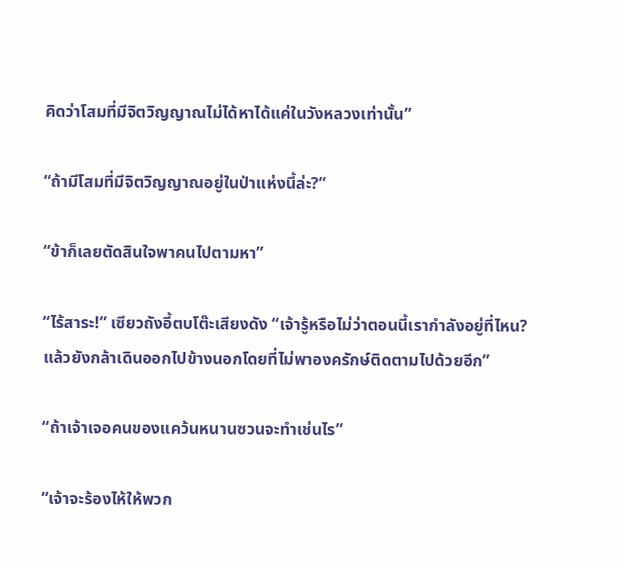คิดว่าโสมที่มีจิตวิญญาณไม่ได้หาได้แค่ในวังหลวงเท่านั้น”

“ถ้ามีโสมที่มีจิตวิญญาณอยู่ในป่าแห่งนี้ล่ะ?”

“ข้าก็เลยตัดสินใจพาคนไปตามหา”

“ไร้สาระ!” เซียวถังอี้ตบโต๊ะเสียงดัง “เจ้ารู้หรือไม่ว่าตอนนี้เรากำลังอยู่ที่ไหน? แล้วยังกล้าเดินออกไปข้างนอกโดยที่ไม่พาองครักษ์ติดตามไปด้วยอีก”

“ถ้าเจ้าเจอคนของแคว้นหนานซวนจะทำเช่นไร”

“เจ้าจะร้องไห้ให้พวก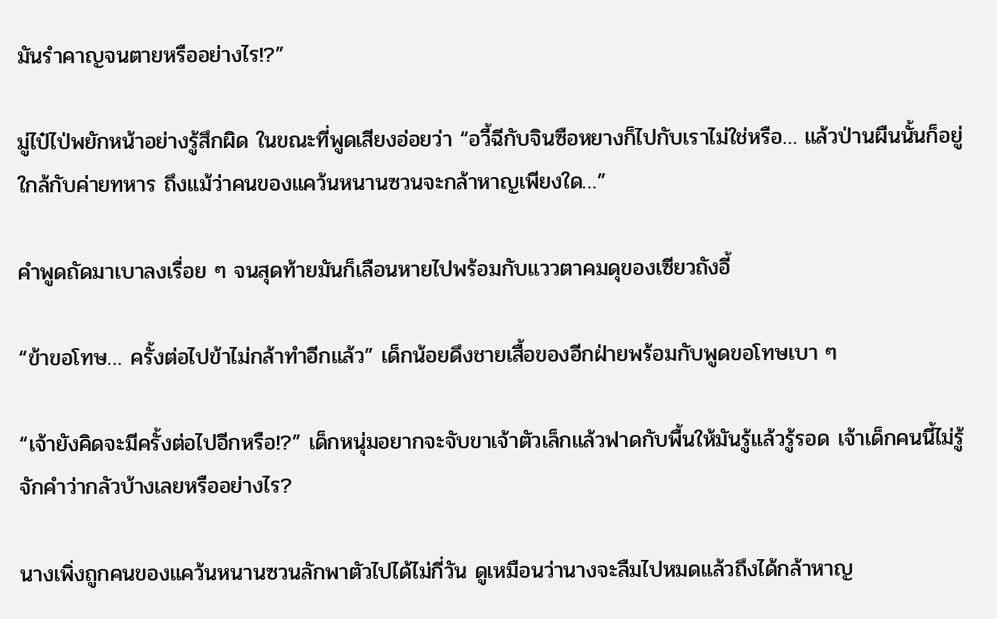มันรำคาญจนตายหรืออย่างไร!?”

มู่ไป๋ไป่พยักหน้าอย่างรู้สึกผิด ในขณะที่พูดเสียงอ่อยว่า “อวี้ฉีกับจินซือหยางก็ไปกับเราไม่ใช่หรือ… แล้วป่านผืนนั้นก็อยู่ใกล้กับค่ายทหาร ถึงแม้ว่าคนของแคว้นหนานซวนจะกล้าหาญเพียงใด…”

คำพูดถัดมาเบาลงเรื่อย ๆ จนสุดท้ายมันก็เลือนหายไปพร้อมกับแววตาคมดุของเซียวถังอี้

“ข้าขอโทษ… ครั้งต่อไปข้าไม่กล้าทำอีกแล้ว” เด็กน้อยดึงชายเสื้อของอีกฝ่ายพร้อมกับพูดขอโทษเบา ๆ

“เจ้ายังคิดจะมีครั้งต่อไปอีกหรือ!?” เด็กหนุ่มอยากจะจับขาเจ้าตัวเล็กแล้วฟาดกับพื้นให้มันรู้แล้วรู้รอด เจ้าเด็กคนนี้ไม่รู้จักคำว่ากลัวบ้างเลยหรืออย่างไร?

นางเพิ่งถูกคนของแคว้นหนานซวนลักพาตัวไปได้ไม่กี่วัน ดูเหมือนว่านางจะลืมไปหมดแล้วถึงได้กล้าหาญ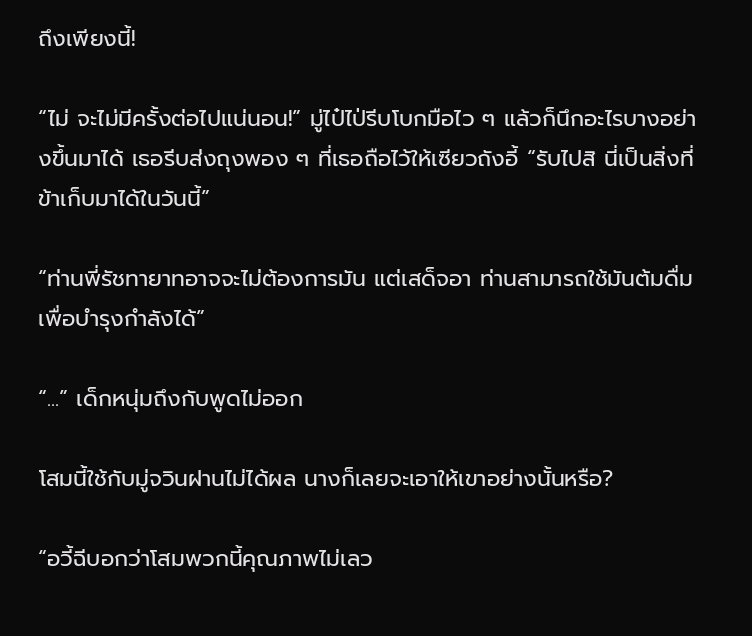ถึงเพียงนี้!

“ไม่ จะไม่มีครั้งต่อไปแน่นอน!” มู่ไป๋ไป่รีบโบกมือไว ๆ แล้วก็นึกอะไรบางอย่างขึ้นมาได้ เธอรีบส่งถุงพอง ๆ ที่เธอถือไว้ให้เซียวถังอี้ “รับไปสิ นี่เป็นสิ่งที่ข้าเก็บมาได้ในวันนี้”

“ท่านพี่รัชทายาทอาจจะไม่ต้องการมัน แต่เสด็จอา ท่านสามารถใช้มันต้มดื่มเพื่อบำรุงกำลังได้”

“...” เด็กหนุ่มถึงกับพูดไม่ออก

โสมนี้ใช้กับมู่จวินฝานไม่ได้ผล นางก็เลยจะเอาให้เขาอย่างนั้นหรือ?

“อวี้ฉีบอกว่าโสมพวกนี้คุณภาพไม่เลว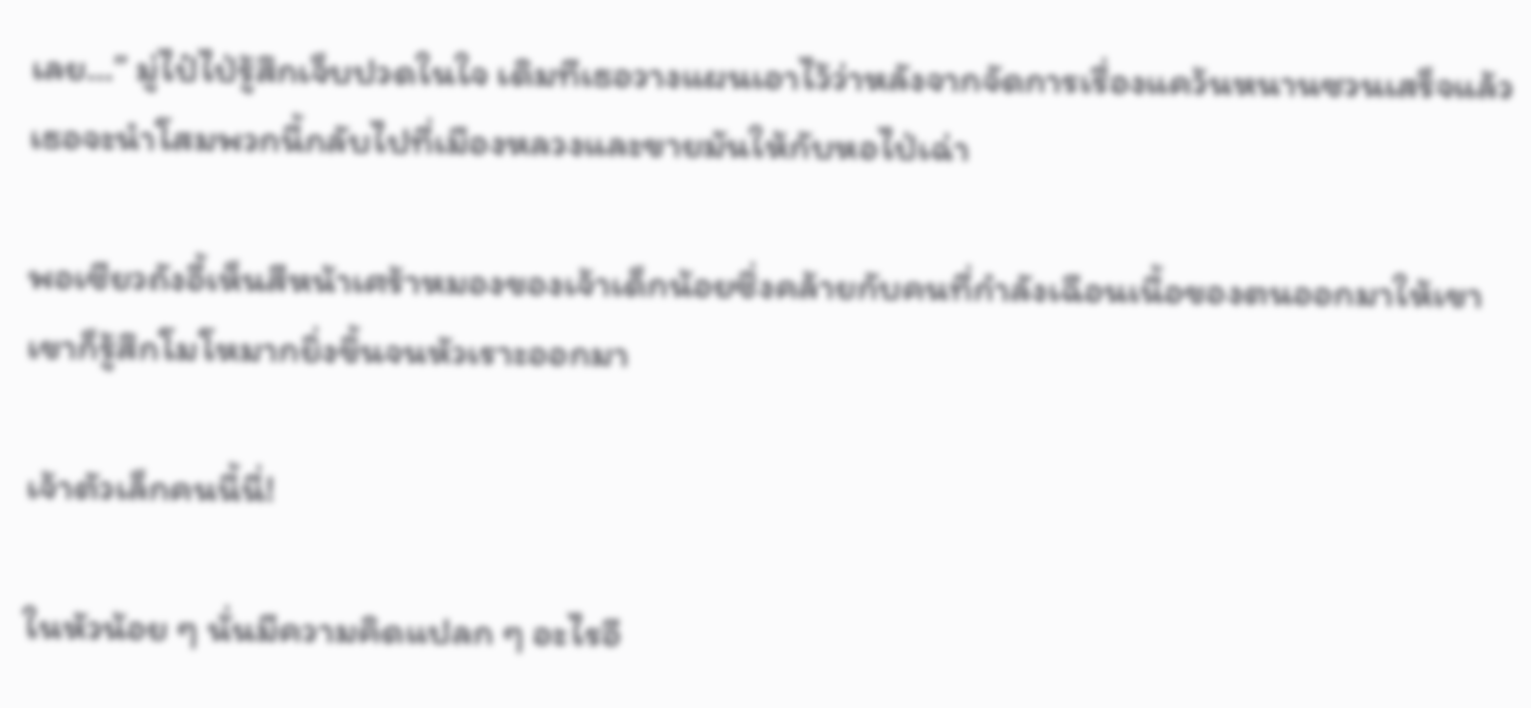เลย…” มู่ไป๋ไป่รู้สึกเจ็บปวดในใจ เดิมทีเธอวางแผนเอาไว้ว่าหลังจากจัดการเรื่องแคว้นหนานซวนเสร็จแล้ว เธอจะนำโสมพวกนี้กลับไปที่เมืองหลวงและขายมันให้กับหอไป่เฉ่า

พอเซียวถังอี้เห็นสีหน้าเศร้าหมองของเจ้าเด็กน้อยซึ่งคล้ายกับคนที่กำลังเฉือนเนื้อของตนออกมาให้เขา เขาก็รู้สึกโมโหมากยิ่งขึ้นจนหัวเราะออกมา

เจ้าตัวเล็กคนนี้นี่!

ในหัวน้อย ๆ นั่นมีความคิดแปลก ๆ อะไรอี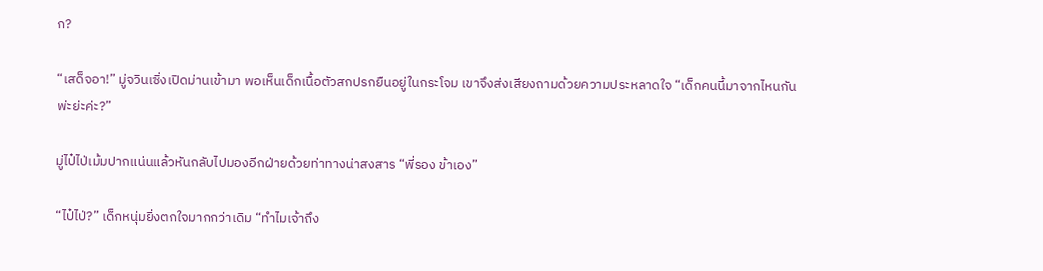ก?

“เสด็จอา!” มู่จวินเซิ่งเปิดม่านเข้ามา พอเห็นเด็กเนื้อตัวสกปรกยืนอยู่ในกระโจม เขาจึงส่งเสียงถามด้วยความประหลาดใจ “เด็กคนนี้มาจากไหนกันพ่ะย่ะค่ะ?”

มู่ไป๋ไป่เม้มปากแน่นแล้วหันกลับไปมองอีกฝ่ายด้วยท่าทางน่าสงสาร “พี่รอง ข้าเอง”

“ไป๋ไป่?” เด็กหนุ่มยิ่งตกใจมากกว่าเดิม “ทำไมเจ้าถึง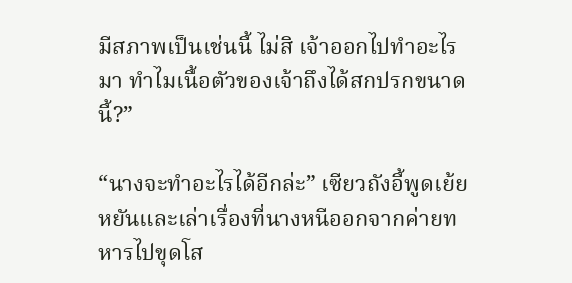มีสภาพเป็นเช่นนี้ ไม่สิ เจ้าออกไปทำอะไรมา ทำไมเนื้อตัวของเจ้าถึงได้สกปรกขนาดนี้?”

“นางจะทำอะไรได้อีกล่ะ” เซียวถังอี้พูดเย้ยหยันและเล่าเรื่องที่นางหนีออกจากค่ายทหารไปขุดโส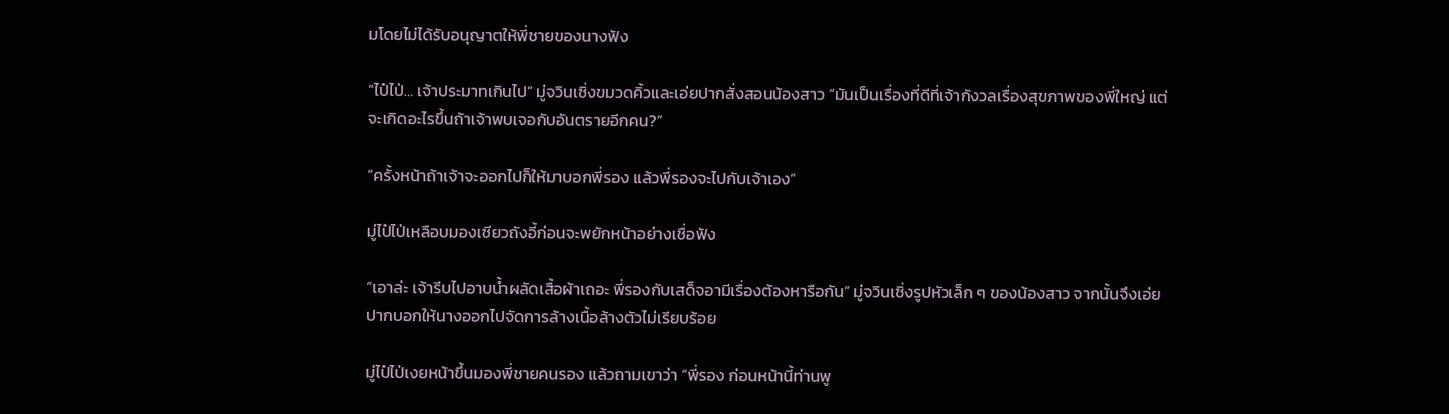มโดยไม่ได้รับอนุญาตให้พี่ชายของนางฟัง

“ไป๋ไป่… เจ้าประมาทเกินไป” มู่จวินเซิ่งขมวดคิ้วและเอ่ยปากสั่งสอนน้องสาว “มันเป็นเรื่องที่ดีที่เจ้ากังวลเรื่องสุขภาพของพี่ใหญ่ แต่จะเกิดอะไรขึ้นถ้าเจ้าพบเจอกับอันตรายอีกคน?”

“ครั้งหน้าถ้าเจ้าจะออกไปก็ให้มาบอกพี่รอง แล้วพี่รองจะไปกับเจ้าเอง”

มู่ไป๋ไป่เหลือบมองเซียวถังอี้ก่อนจะพยักหน้าอย่างเชื่อฟัง

“เอาล่ะ เจ้ารีบไปอาบน้ำผลัดเสื้อผ้าเถอะ พี่รองกับเสด็จอามีเรื่องต้องหารือกัน” มู่จวินเซิ่งรูปหัวเล็ก ๆ ของน้องสาว จากนั้นจึงเอ่ยปากบอกให้นางออกไปจัดการล้างเนื้อล้างตัวไม่เรียบร้อย

มู่ไป๋ไป่เงยหน้าขึ้นมองพี่ชายคนรอง แล้วถามเขาว่า “พี่รอง ก่อนหน้านี้ท่านพู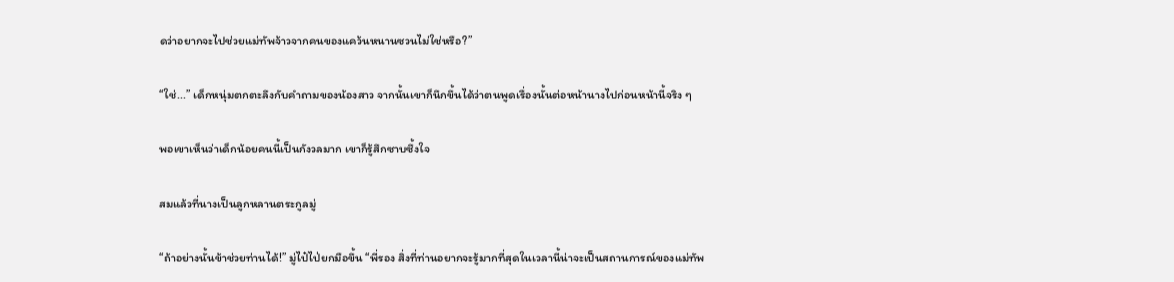ดว่าอยากจะไปช่วยแม่ทัพจ้าวจากคนของแคว้นหนานซวนไม่ใช่หรือ?”

“ใช่...” เด็กหนุ่มตกตะลึงกับคำถามของน้องสาว จากนั้นเขาก็นึกขึ้นได้ว่าตนพูดเรื่องนั้นต่อหน้านางไปก่อนหน้านี้จริง ๆ

พอเขาเห็นว่าเด็กน้อยคนนี้เป็นกังวลมาก เขาก็รู้สึกซาบซึ้งใจ

สมแล้วที่นางเป็นลูกหลานตระกูลมู่

“ถ้าอย่างนั้นข้าช่วยท่านได้!” มู่ไป๋ไป่ยกมือขึ้น “พี่รอง สิ่งที่ท่านอยากจะรู้มากที่สุดในเวลานี้น่าจะเป็นสถานการณ์ของแม่ทัพ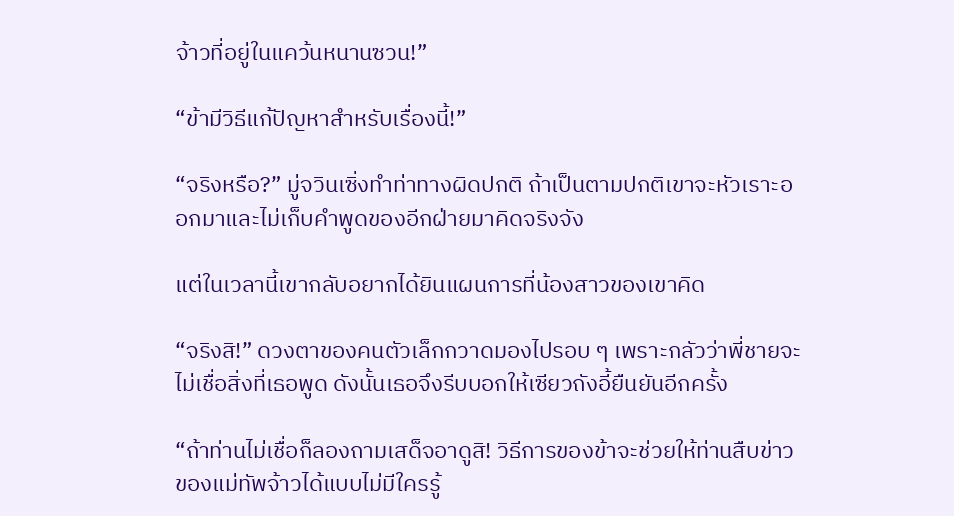จ้าวที่อยู่ในแคว้นหนานซวน!”

“ข้ามีวิธีแก้ปัญหาสำหรับเรื่องนี้!”

“จริงหรือ?” มู่จวินเซิ่งทำท่าทางผิดปกติ ถ้าเป็นตามปกติเขาจะหัวเราะออกมาและไม่เก็บคำพูดของอีกฝ่ายมาคิดจริงจัง

แต่ในเวลานี้เขากลับอยากได้ยินแผนการที่น้องสาวของเขาคิด

“จริงสิ!” ดวงตาของคนตัวเล็กกวาดมองไปรอบ ๆ เพราะกลัวว่าพี่ชายจะไม่เชื่อสิ่งที่เธอพูด ดังนั้นเธอจึงรีบบอกให้เซียวถังอี้ยืนยันอีกครั้ง

“ถ้าท่านไม่เชื่อก็ลองถามเสด็จอาดูสิ! วิธีการของข้าจะช่วยให้ท่านสืบข่าวของแม่ทัพจ้าวได้แบบไม่มีใครรู้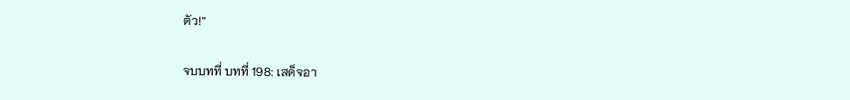ตัว!”

จบบทที่ บทที่ 198: เสด็จอา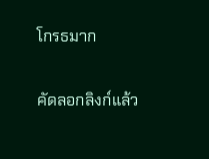โกรธมาก

คัดลอกลิงก์แล้ว